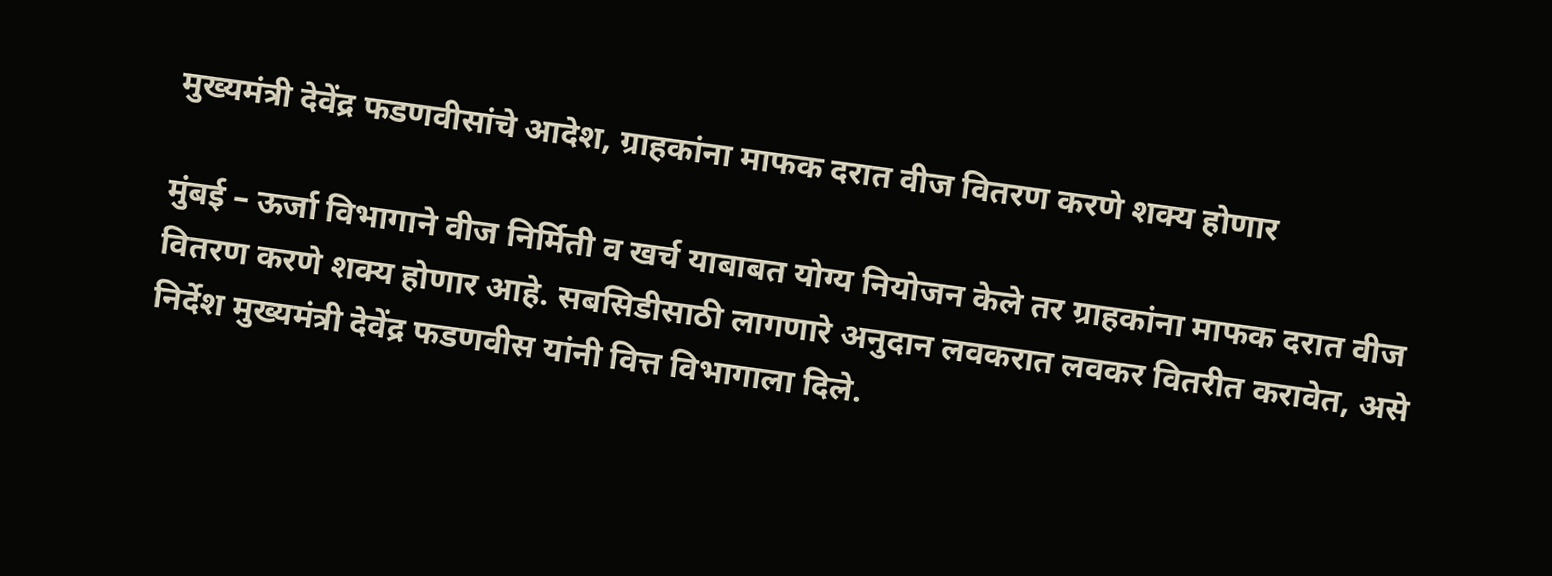मुख्यमंत्री देवेंद्र फडणवीसांचे आदेश, ग्राहकांना माफक दरात वीज वितरण करणे शक्य होणार

मुंबई – ऊर्जा विभागाने वीज निर्मिती व खर्च याबाबत योग्य नियोजन केले तर ग्राहकांना माफक दरात वीज वितरण करणे शक्य होणार आहे. सबसिडीसाठी लागणारे अनुदान लवकरात लवकर वितरीत करावेत, असे निर्देश मुख्यमंत्री देवेंद्र फडणवीस यांनी वित्त विभागाला दिले.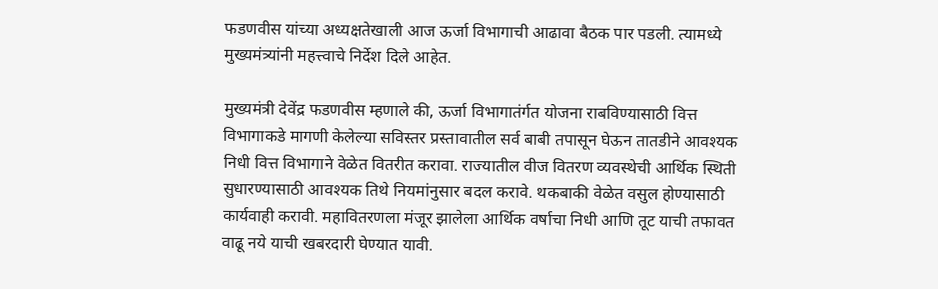फडणवीस यांच्या अध्यक्षतेखाली आज ऊर्जा विभागाची आढावा बैठक पार पडली. त्यामध्ये मुख्यमंत्र्यांनी महत्त्वाचे निर्देश दिले आहेत.

मुख्यमंत्री देवेंद्र फडणवीस म्हणाले की, ऊर्जा विभागातंर्गत योजना राबविण्यासाठी वित्त विभागाकडे मागणी केलेल्या सविस्तर प्रस्तावातील सर्व बाबी तपासून घेऊन तातडीने आवश्यक निधी वित्त विभागाने वेळेत वितरीत करावा. राज्यातील वीज वितरण व्यवस्थेची आर्थिक स्थिती सुधारण्यासाठी आवश्यक तिथे नियमांनुसार बदल करावे. थकबाकी वेळेत वसुल होण्यासाठी कार्यवाही करावी. महावितरणला मंजूर झालेला आर्थिक वर्षाचा निधी आणि तूट याची तफावत वाढू नये याची खबरदारी घेण्यात यावी.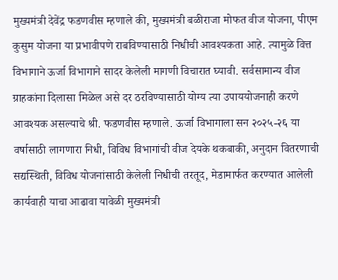मुख्यमंत्री देवेंद्र फडणवीस म्हणाले की, मुख्यमंत्री बळीराजा मोफत वीज योजना, पीएम कुसुम योजना या प्रभावीपणे राबविण्यासाठी निधीची आवश्यकता आहे. त्यामुळे वित्त विभागाने ऊर्जा विभागाने सादर केलेली मागणी विचारात घ्यावी. सर्वसामान्य वीज ग्राहकांना दिलासा मिळेल असे दर ठरविण्यासाठी योग्य त्या उपाययोजनाही करणे आवश्यक असल्याचे श्री. फडणवीस म्हणाले. ऊर्जा विभागाला सन २०२५-२६ या वर्षासाठी लागणारा निधी, विविध विभागांची वीज देयके थकबाकी, अनुदान वितरणाची सद्यस्थिती, विविध योजनांसाठी केलेली निधीची तरतूद, मेडामार्फत करण्यात आलेली कार्यवाही याचा आढावा यावेळी मुख्यमंत्री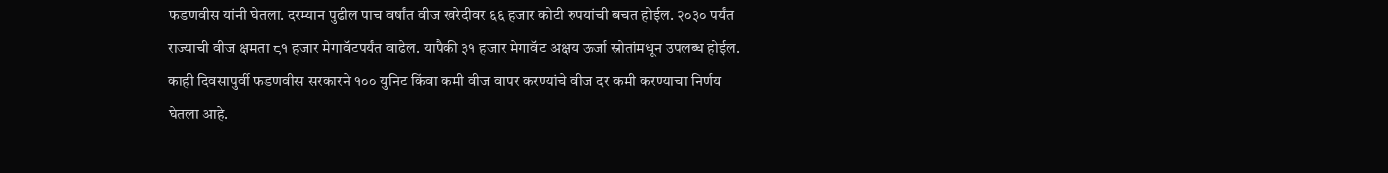फडणवीस यांनी घेतला. दरम्यान पुढील पाच वर्षांत वीज खरेदीवर ६६ हजार कोटी रुपयांची बचत होईल. २०३० पर्यंत राज्याची वीज क्षमता ८१ हजार मेगावॅटपर्यंत वाढेल. यापैकी ३१ हजार मेगावॅट अक्षय ऊर्जा स्रोतांमधून उपलब्ध होईल.
काही दिवसापुर्वी फडणवीस सरकारने १०० युनिट किंवा कमी वीज वापर करण्यांचे वीज दर कमी करण्याचा निर्णय घेतला आहे.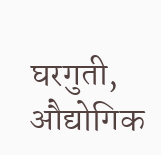घरगुती, औद्योगिक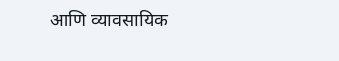आणि व्यावसायिक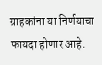ग्राहकांना या निर्णयाचा फायदा होणार आहे.